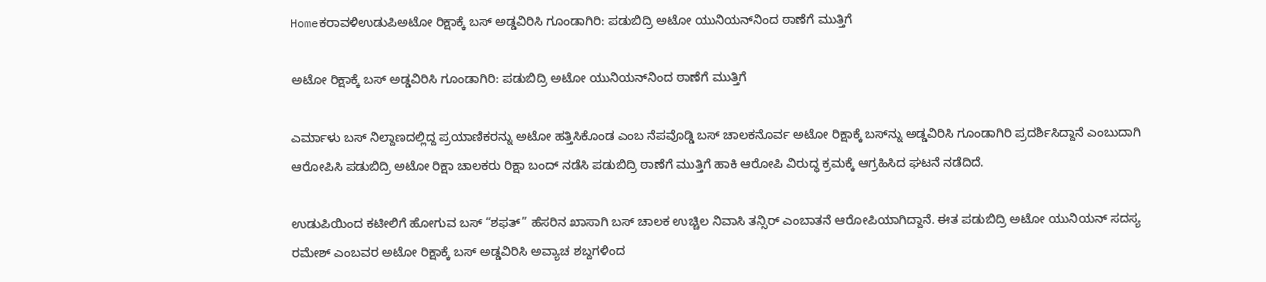Homeಕರಾವಳಿಉಡುಪಿಅಟೋ ರಿಕ್ಷಾಕ್ಕೆ ಬಸ್ ಅಡ್ಡವಿರಿಸಿ ಗೂಂಡಾಗಿರಿ: ಪಡುಬಿದ್ರಿ ಅಟೋ ಯುನಿಯನ್‌ನಿಂದ ಠಾಣೆಗೆ ಮುತ್ತಿಗೆ

ಅಟೋ ರಿಕ್ಷಾಕ್ಕೆ ಬಸ್ ಅಡ್ಡವಿರಿಸಿ ಗೂಂಡಾಗಿರಿ: ಪಡುಬಿದ್ರಿ ಅಟೋ ಯುನಿಯನ್‌ನಿಂದ ಠಾಣೆಗೆ ಮುತ್ತಿಗೆ

ಎರ್ಮಾಳು ಬಸ್ ನಿಲ್ದಾಣದಲ್ಲಿದ್ದ ಪ್ರಯಾಣಿಕರನ್ನು ಅಟೋ ಹತ್ತಿಸಿಕೊಂಡ ಎಂಬ ನೆಪವೊಡ್ಡಿ ಬಸ್ ಚಾಲಕನೊರ್ವ ಅಟೋ ರಿಕ್ಷಾಕ್ಕೆ ಬಸ್‌ನ್ನು ಅಡ್ಡವಿರಿಸಿ ಗೂಂಡಾಗಿರಿ ಪ್ರದರ್ಶಿಸಿದ್ದಾನೆ ಎಂಬುದಾಗಿ ಆರೋಪಿಸಿ ಪಡುಬಿದ್ರಿ ಅಟೋ ರಿಕ್ಷಾ ಚಾಲಕರು ರಿಕ್ಷಾ ಬಂದ್ ನಡೆಸಿ ಪಡುಬಿದ್ರಿ ಠಾಣೆಗೆ ಮುತ್ತಿಗೆ ಹಾಕಿ ಆರೋಪಿ ವಿರುದ್ಧ ಕ್ರಮಕ್ಕೆ ಆಗ್ರಹಿಸಿದ ಘಟನೆ ನಡೆದಿದೆ.

ಉಡುಪಿಯಿಂದ ಕಟೀಲಿಗೆ ಹೋಗುವ ಬಸ್ “ಶಫತ್” ಹೆಸರಿನ ಖಾಸಾಗಿ ಬಸ್ ಚಾಲಕ ಉಚ್ಚಿಲ ನಿವಾಸಿ ತನ್ಸಿರ್ ಎಂಬಾತನೆ ಆರೋಪಿಯಾಗಿದ್ದಾನೆ. ಈತ ಪಡುಬಿದ್ರಿ ಅಟೋ ಯುನಿಯನ್ ಸದಸ್ಯ ರಮೇಶ್ ಎಂಬವರ ಅಟೋ ರಿಕ್ಷಾಕ್ಕೆ ಬಸ್ ಅಡ್ಡವಿರಿಸಿ ಅವ್ಯಾಚ ಶಬ್ದಗಳಿಂದ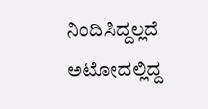ನಿಂದಿಸಿದ್ದಲ್ಲದೆ ಅಟೋದಲ್ಲಿದ್ದ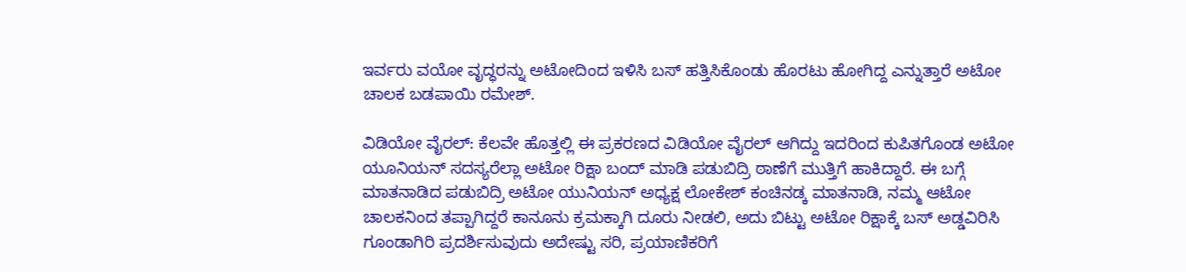ಇರ್ವರು ವಯೋ ವೃದ್ಧರನ್ನು ಅಟೋದಿಂದ ಇಳಿಸಿ ಬಸ್ ಹತ್ತಿಸಿಕೊಂಡು ಹೊರಟು ಹೋಗಿದ್ದ ಎನ್ನುತ್ತಾರೆ ಅಟೋ ಚಾಲಕ ಬಡಪಾಯಿ ರಮೇಶ್.

ವಿಡಿಯೋ ವೈರಲ್: ಕೆಲವೇ ಹೊತ್ತಲ್ಲಿ ಈ ಪ್ರಕರಣದ ವಿಡಿಯೋ ವೈರಲ್ ಆಗಿದ್ದು ಇದರಿಂದ ಕುಪಿತಗೊಂಡ ಅಟೋ ಯೂನಿಯನ್ ಸದಸ್ಯರೆಲ್ಲಾ ಅಟೋ ರಿಕ್ಷಾ ಬಂದ್ ಮಾಡಿ ಪಡುಬಿದ್ರಿ ಠಾಣೆಗೆ ಮುತ್ತಿಗೆ ಹಾಕಿದ್ದಾರೆ. ಈ ಬಗ್ಗೆ ಮಾತನಾಡಿದ ಪಡುಬಿದ್ರಿ ಅಟೋ ಯುನಿಯನ್ ಅಧ್ಯಕ್ಷ ಲೋಕೇಶ್ ಕಂಚಿನಡ್ಕ ಮಾತನಾಡಿ, ನಮ್ಮ ಆಟೋ ಚಾಲಕನಿಂದ ತಪ್ಪಾಗಿದ್ದರೆ ಕಾನೂನು ಕ್ರಮಕ್ಕಾಗಿ ದೂರು ನೀಡಲಿ, ಅದು ಬಿಟ್ಟು ಅಟೋ ರಿಕ್ಷಾಕ್ಕೆ ಬಸ್ ಅಡ್ಡವಿರಿಸಿ ಗೂಂಡಾಗಿರಿ ಪ್ರದರ್ಶಿಸುವುದು ಅದೇಷ್ಟು ಸರಿ, ಪ್ರಯಾಣಿಕರಿಗೆ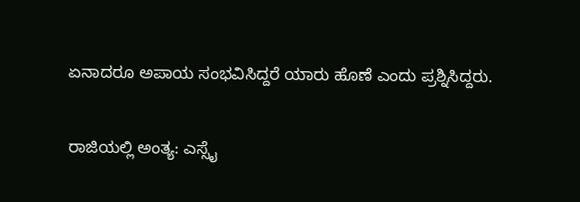ಏನಾದರೂ ಅಪಾಯ ಸಂಭವಿಸಿದ್ದರೆ ಯಾರು ಹೊಣೆ ಎಂದು ಪ್ರಶ್ನಿಸಿದ್ದರು.

ರಾಜಿಯಲ್ಲಿ ಅಂತ್ಯ: ಎಸ್ಸೈ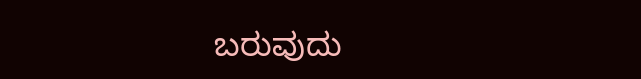ಬರುವುದು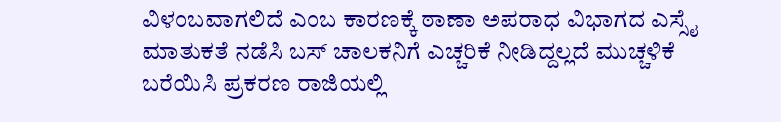ವಿಳಂಬವಾಗಲಿದೆ ಎಂಬ ಕಾರಣಕ್ಕೆ ಠಾಣಾ ಅಪರಾಧ ವಿಭಾಗದ ಎಸ್ಸೈ ಮಾತುಕತೆ ನಡೆಸಿ ಬಸ್ ಚಾಲಕನಿಗೆ ಎಚ್ಚರಿಕೆ ನೀಡಿದ್ದಲ್ಲದೆ ಮುಚ್ಚಳಿಕೆ ಬರೆಯಿಸಿ ಪ್ರಕರಣ ರಾಜಿಯಲ್ಲಿ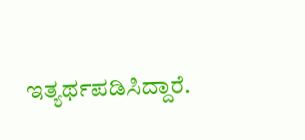ಇತ್ಯರ್ಥಪಡಿಸಿದ್ದಾರೆ.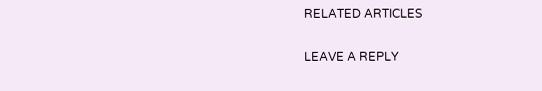RELATED ARTICLES

LEAVE A REPLY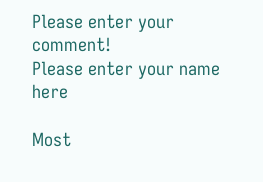Please enter your comment!
Please enter your name here

Most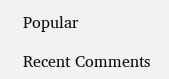Popular

Recent Comments